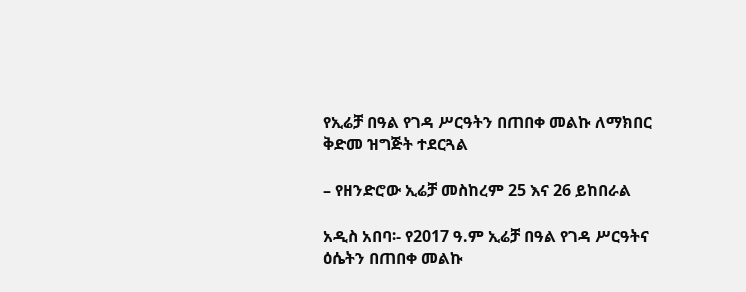የኢሬቻ በዓል የገዳ ሥርዓትን በጠበቀ መልኩ ለማክበር ቅድመ ዝግጅት ተደርጓል

– የዘንድሮው ኢሬቻ መስከረም 25 እና 26 ይከበራል

አዲስ አበባ፡- የ2017 ዓ.ም ኢሬቻ በዓል የገዳ ሥርዓትና ዕሴትን በጠበቀ መልኩ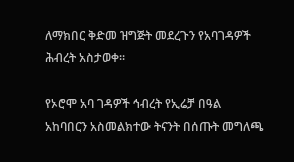ለማክበር ቅድመ ዝግጅት መደረጉን የአባገዳዎች ሕብረት አስታወቀ፡፡

የኦሮሞ አባ ገዳዎች ኅብረት የኢሬቻ በዓል አከባበርን አስመልክተው ትናንት በሰጡት መግለጫ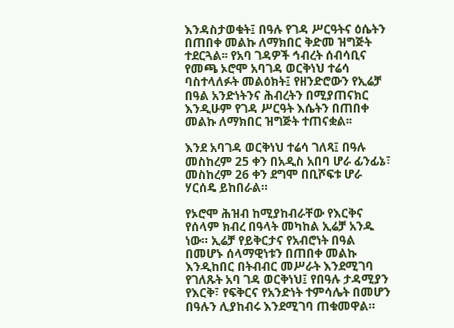እንዳስታወቁት፤ በዓሉ የገዳ ሥርዓትና ዕሴትን በጠበቀ መልኩ ለማክበር ቅድመ ዝግጅት ተደርጓል፡፡ የአባ ገዳዎች ኅብረት ሰብሳቢና የመጫ ኦሮሞ አባገዳ ወርቅነህ ተሬሳ ባስተላለፉት መልዕክት፤ የዘንድሮውን የኢሬቻ በዓል አንድነትንና ሕብረትን በሚያጠናክር እንዲሁም የገዳ ሥርዓት እሴትን በጠበቀ መልኩ ለማክበር ዝግጅት ተጠናቋል፡፡

እንደ አባገዳ ወርቅነህ ተሬሳ ገለጻ፤ በዓሉ መስከረም 25 ቀን በአዲስ አበባ ሆራ ፊንፊኔ፣ መስከረም 26 ቀን ደግሞ በቢሾፍቱ ሆራ ሃርሰዴ ይከበራል።

የኦሮሞ ሕዝብ ከሚያከብራቸው የእርቅና የሰላም ክብረ በዓላት መካከል ኢሬቻ አንዱ ነው። ኢሬቻ የይቅርታና የአብሮነት በዓል በመሆኑ ሰላማዊነቱን በጠበቀ መልኩ እንዲከበር በትብብር መሥራት እንደሚገባ የገለጹት አባ ገዳ ወርቅነህ፤ የበዓሉ ታዳሚያን የእርቅ፣ የፍቅርና የአንድነት ተምሳሌት በመሆን በዓሉን ሊያከብሩ እንደሚገባ ጠቁመዋል።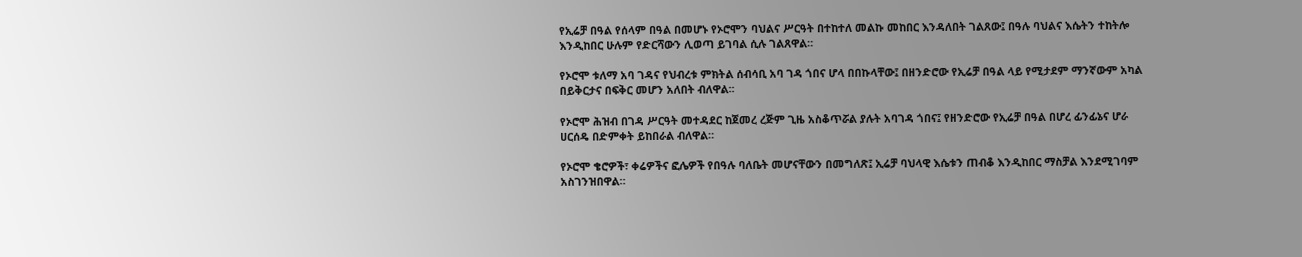የኢሬቻ በዓል የሰላም በዓል በመሆኑ የኦሮሞን ባህልና ሥርዓት በተከተለ መልኩ መከበር እንዳለበት ገልጸው፤ በዓሉ ባህልና እሴትን ተከትሎ እንዲከበር ሁሉም የድርሻውን ሊወጣ ይገባል ሲሉ ገልጸዋል።

የኦሮሞ ቱለማ አባ ገዳና የህብረቱ ምክትል ሰብሳቢ አባ ገዳ ጎበና ሆላ በበኩላቸው፤ በዘንድሮው የኢሬቻ በዓል ላይ የሚታደም ማንኛውም አካል በይቅርታና በፍቅር መሆን አለበት ብለዋል፡፡

የኦሮሞ ሕዝብ በገዳ ሥርዓት መተዳደር ከጀመረ ረጅም ጊዜ አስቆጥሯል ያሉት አባገዳ ጎበና፤ የዘንድሮው የኢሬቻ በዓል በሆረ ፊንፊኔና ሆራ ሀርሰዴ በድምቀት ይከበራል ብለዋል።

የኦሮሞ ቄሮዎች፣ ቀሬዎችና ፎሌዎች የበዓሉ ባለቤት መሆናቸውን በመግለጽ፤ ኢሬቻ ባህላዊ እሴቱን ጠብቆ እንዲከበር ማስቻል እንደሚገባም አስገንዝበዋል።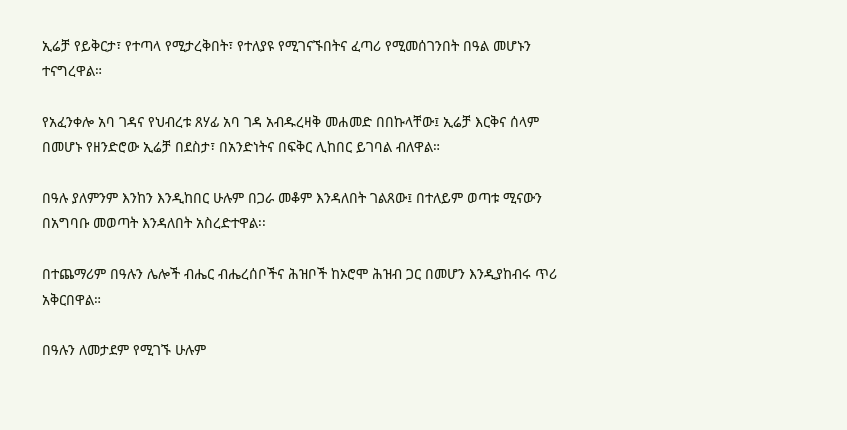ኢሬቻ የይቅርታ፣ የተጣላ የሚታረቅበት፣ የተለያዩ የሚገናኙበትና ፈጣሪ የሚመሰገንበት በዓል መሆኑን ተናግረዋል።

የአፈንቀሎ አባ ገዳና የህብረቱ ጸሃፊ አባ ገዳ አብዱረዛቅ መሐመድ በበኩላቸው፤ ኢሬቻ እርቅና ሰላም በመሆኑ የዘንድሮው ኢሬቻ በደስታ፣ በአንድነትና በፍቅር ሊከበር ይገባል ብለዋል።

በዓሉ ያለምንም እንከን እንዲከበር ሁሉም በጋራ መቆም እንዳለበት ገልጸው፤ በተለይም ወጣቱ ሚናውን በአግባቡ መወጣት እንዳለበት አስረድተዋል፡፡

በተጨማሪም በዓሉን ሌሎች ብሔር ብሔረሰቦችና ሕዝቦች ከኦሮሞ ሕዝብ ጋር በመሆን እንዲያከብሩ ጥሪ አቅርበዋል።

በዓሉን ለመታደም የሚገኙ ሁሉም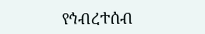የኅብረተሰብ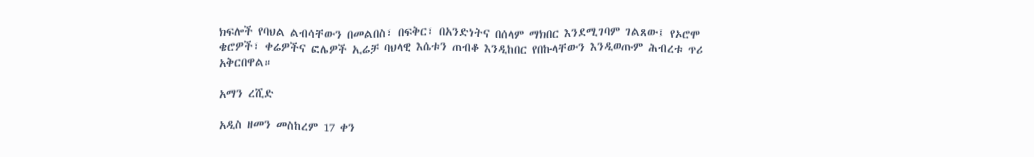ክፍሎች የባህል ልብሳቸውን በመልበስ፣ በፍቅር፣ በአንድነትና በሰላም ማክበር እንደሚገባም ገልጸው፤ የኦሮሞ ቄሮዎች፣ ቀሬዎችና ፎሌዎች ኢሬቻ ባህላዊ እሴቱን ጠብቆ እንዲከበር የበኩላቸውን እንዲወጡም ሕብረቱ ጥሪ አቅርበዋል።

አማን ረሺድ

አዲስ ዘመን መስከረም 17 ቀን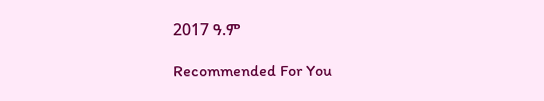2017 ዓ.ም

Recommended For You